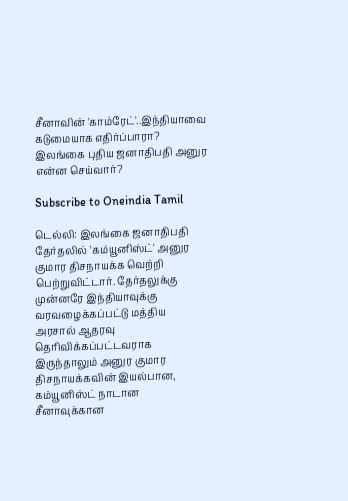சீனாவின் 'காம்ரேட்'..இந்தியாவை கடுமையாக எதிர்ப்பாரா? இலங்கை புதிய ஜனாதிபதி அனுர என்ன செய்வார்?

Subscribe to Oneindia Tamil

டெல்லி: இலங்கை ஜனாதிபதி தேர்தலில் 'கம்யூனிஸ்ட்' அனுர குமார திசநாயக்க வெற்றி பெற்றுவிட்டார். தேர்தலுக்கு முன்னரே இந்தியாவுக்கு வரவழைக்கப்பட்டு மத்திய அரசால் ஆதரவு தெரிவிக்கப்பட்டவராக இருந்தாலும் அனுர குமார திசநாயக்கவின் இயல்பான, கம்யூனிஸ்ட் நாடான சீனாவுக்கான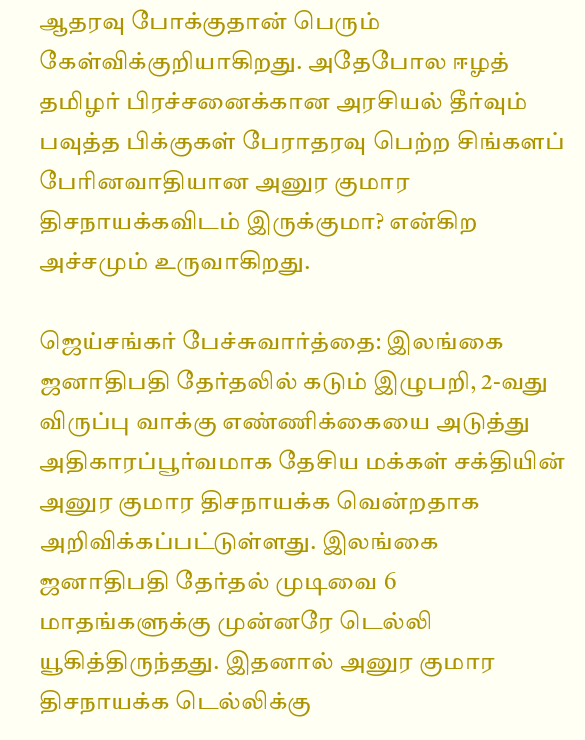ஆதரவு போக்குதான் பெரும் கேள்விக்குறியாகிறது. அதேபோல ஈழத் தமிழர் பிரச்சனைக்கான அரசியல் தீர்வும் பவுத்த பிக்குகள் பேராதரவு பெற்ற சிங்களப் பேரினவாதியான அனுர குமார திசநாயக்கவிடம் இருக்குமா? என்கிற அச்சமும் உருவாகிறது.

ஜெய்சங்கர் பேச்சுவார்த்தை: இலங்கை ஜனாதிபதி தேர்தலில் கடும் இழுபறி, 2-வது விருப்பு வாக்கு எண்ணிக்கையை அடுத்து அதிகாரப்பூர்வமாக தேசிய மக்கள் சக்தியின் அனுர குமார திசநாயக்க வென்றதாக அறிவிக்கப்பட்டுள்ளது. இலங்கை ஜனாதிபதி தேர்தல் முடிவை 6 மாதங்களுக்கு முன்னரே டெல்லி யூகித்திருந்தது. இதனால் அனுர குமார திசநாயக்க டெல்லிக்கு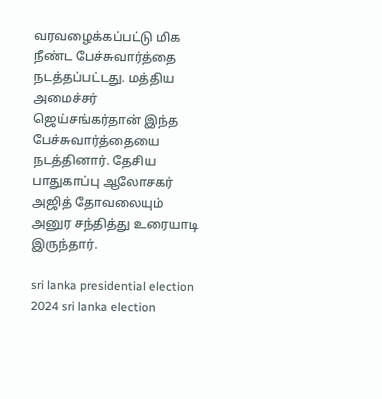வரவழைக்கப்பட்டு மிக நீண்ட பேச்சுவார்த்தை நடத்தப்பட்டது. மத்திய அமைச்சர் ஜெய்சங்கர்தான் இந்த பேச்சுவார்த்தையை நடத்தினார். தேசிய பாதுகாப்பு ஆலோசகர் அஜித் தோவலையும் அனுர சந்தித்து உரையாடி இருந்தார்.

sri lanka presidential election 2024 sri lanka election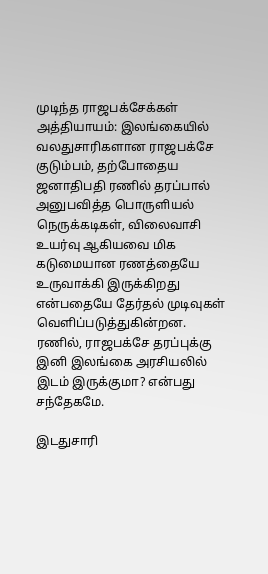முடிந்த ராஜபக்சேக்கள் அத்தியாயம்: இலங்கையில் வலதுசாரிகளான ராஜபக்சே குடும்பம், தற்போதைய ஜனாதிபதி ரணில் தரப்பால் அனுபவித்த பொருளியல் நெருக்கடிகள், விலைவாசி உயர்வு ஆகியவை மிக கடுமையான ரணத்தையே உருவாக்கி இருக்கிறது என்பதையே தேர்தல் முடிவுகள் வெளிப்படுத்துகின்றன. ரணில், ராஜபக்சே தரப்புக்கு இனி இலங்கை அரசியலில் இடம் இருக்குமா? என்பது சந்தேகமே.

இடதுசாரி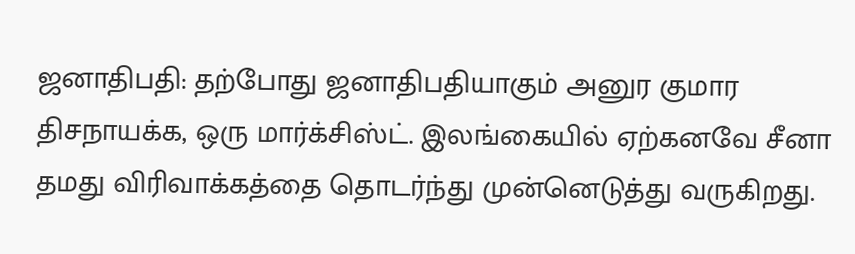ஜனாதிபதி: தற்போது ஜனாதிபதியாகும் அனுர குமார திசநாயக்க, ஒரு மார்க்சிஸ்ட். இலங்கையில் ஏற்கனவே சீனா தமது விரிவாக்கத்தை தொடர்ந்து முன்னெடுத்து வருகிறது.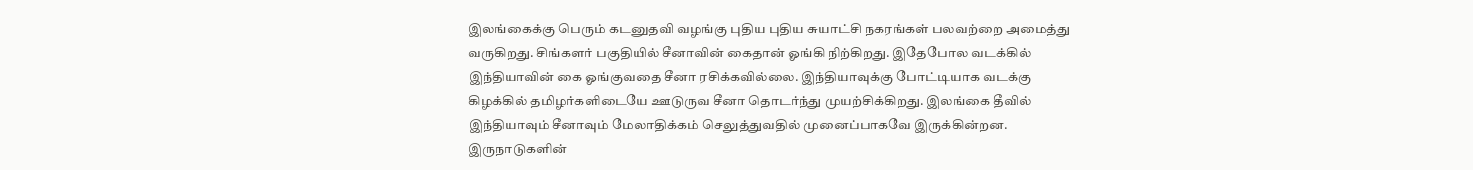இலங்கைக்கு பெரும் கடனுதவி வழங்கு புதிய புதிய சுயாட்சி நகரங்கள் பலவற்றை அமைத்து வருகிறது. சிங்களர் பகுதியில் சீனாவின் கைதான் ஓங்கி நிற்கிறது. இதேபோல வடக்கில் இந்தியாவின் கை ஓங்குவதை சீனா ரசிக்கவில்லை. இந்தியாவுக்கு போட்டியாக வடக்கு கிழக்கில் தமிழர்களிடையே ஊடுருவ சீனா தொடர்ந்து முயற்சிக்கிறது. இலங்கை தீவில் இந்தியாவும் சீனாவும் மேலாதிக்கம் செலுத்துவதில் முனைப்பாகவே இருக்கின்றன. இருநாடுகளின்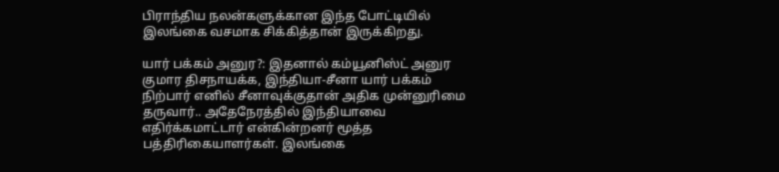பிராந்திய நலன்களுக்கான இந்த போட்டியில் இலங்கை வசமாக சிக்கித்தான் இருக்கிறது.

யார் பக்கம் அனுர?: இதனால் கம்யூனிஸ்ட் அனுர குமார திசநாயக்க, இந்தியா-சீனா யார் பக்கம் நிற்பார் எனில் சீனாவுக்குதான் அதிக முன்னுரிமை தருவார்.. அதேநேரத்தில் இந்தியாவை எதிர்க்கமாட்டார் என்கின்றனர் மூத்த பத்திரிகையாளர்கள். இலங்கை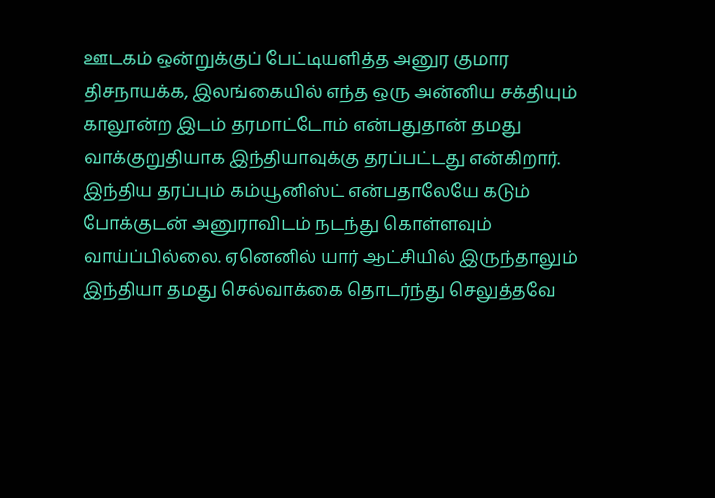ஊடகம் ஒன்றுக்குப் பேட்டியளித்த அனுர குமார திசநாயக்க, இலங்கையில் எந்த ஒரு அன்னிய சக்தியும் காலூன்ற இடம் தரமாட்டோம் என்பதுதான் தமது வாக்குறுதியாக இந்தியாவுக்கு தரப்பட்டது என்கிறார். இந்திய தரப்பும் கம்யூனிஸ்ட் என்பதாலேயே கடும் போக்குடன் அனுராவிடம் நடந்து கொள்ளவும் வாய்ப்பில்லை. ஏனெனில் யார் ஆட்சியில் இருந்தாலும் இந்தியா தமது செல்வாக்கை தொடர்ந்து செலுத்தவே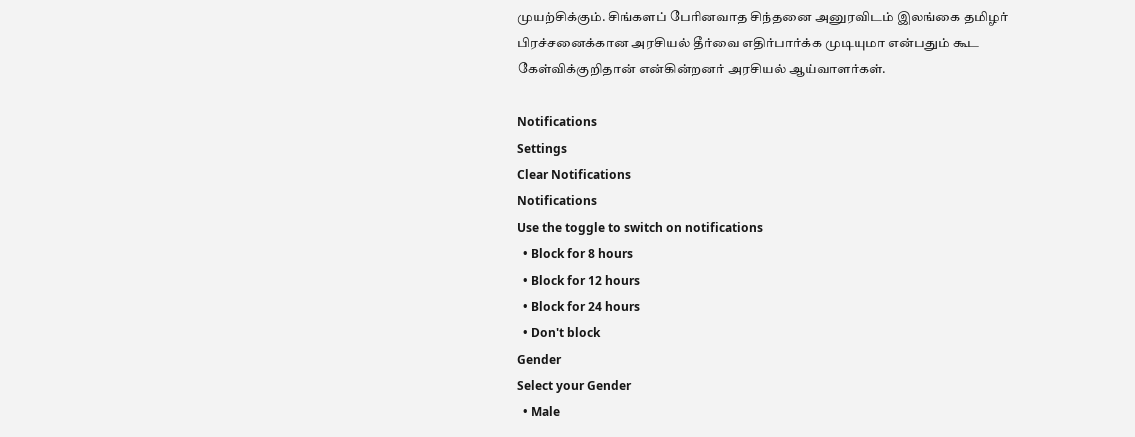முயற்சிக்கும். சிங்களப் பேரினவாத சிந்தனை அனுரவிடம் இலங்கை தமிழர் பிரச்சனைக்கான அரசியல் தீர்வை எதிர்பார்க்க முடியுமா என்பதும் கூட கேள்விக்குறிதான் என்கின்றனர் அரசியல் ஆய்வாளர்கள்.

Notifications
Settings
Clear Notifications
Notifications
Use the toggle to switch on notifications
  • Block for 8 hours
  • Block for 12 hours
  • Block for 24 hours
  • Don't block
Gender
Select your Gender
  • Male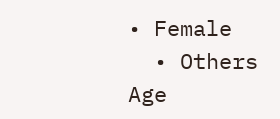• Female
  • Others
Age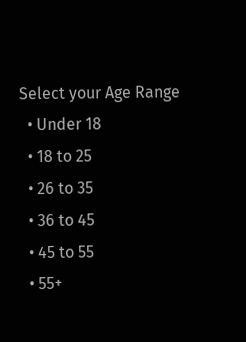Select your Age Range
  • Under 18
  • 18 to 25
  • 26 to 35
  • 36 to 45
  • 45 to 55
  • 55+